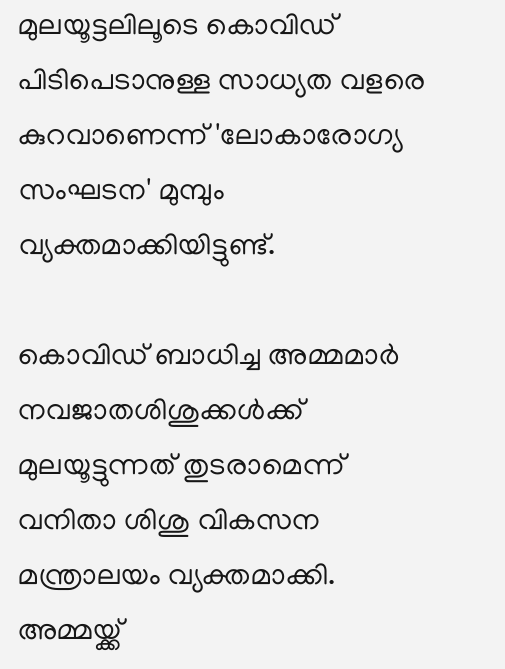മുലയൂട്ടലിലൂടെ കൊവിഡ് പിടിപെടാനുള്ള സാധ്യത വളരെ കുറവാണെന്ന് 'ലോകാരോഗ്യ സംഘടന' മുമ്പും വ്യക്തമാക്കിയിട്ടുണ്ട്.

കൊവിഡ് ബാധിച്ച അമ്മമാർ നവജാതശിശുക്കൾക്ക് മുലയൂട്ടുന്നത് തുടരാമെന്ന് വനിതാ ശിശു വികസന മന്ത്രാലയം വ്യക്തമാക്കി. അമ്മയ്ക്ക്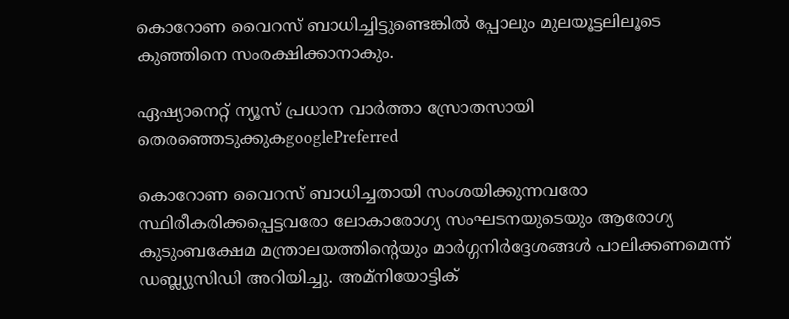കൊറോണ വൈറസ് ബാധിച്ചിട്ടുണ്ടെങ്കിൽ പ്പോലും മുലയൂട്ട‌ലിലൂടെ കുഞ്ഞിനെ സംരക്ഷിക്കാനാകും.

ഏഷ്യാനെറ്റ് ന്യൂസ് പ്രധാന വാർത്താ സ്രോതസായി തെരഞ്ഞെടുക്കുകgooglePreferred

കൊറോണ വൈറസ് ബാധിച്ചതായി സംശയിക്കുന്നവരോ സ്ഥിരീകരിക്കപ്പെട്ടവരോ ലോകാരോഗ്യ സംഘടനയുടെയും ആരോഗ്യ കുടുംബക്ഷേമ മന്ത്രാലയത്തിന്റെയും മാർഗ്ഗനിർദ്ദേശങ്ങൾ പാലിക്കണമെന്ന് ഡബ്ല്യുസിഡി അറിയിച്ചു. അമ്നിയോട്ടിക്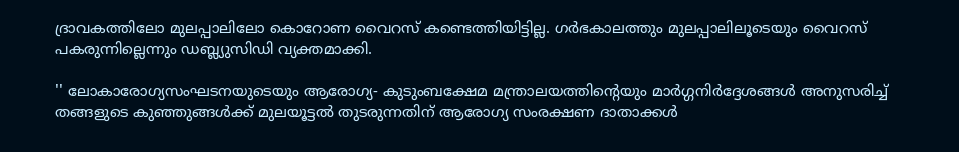ദ്രാവകത്തിലോ മുലപ്പാലിലോ കൊറോണ വൈറസ് കണ്ടെത്തിയിട്ടില്ല. ഗർഭകാലത്തും മുലപ്പാലിലൂടെയും വൈറസ് പകരുന്നില്ലെന്നും ഡബ്ല്യുസിഡി വ്യക്തമാക്കി.

'' ലോകാരോഗ്യസംഘടനയുടെയും ആരോഗ്യ- കുടുംബക്ഷേമ മന്ത്രാലയത്തിന്റെയും മാർഗ്ഗനിർദ്ദേശങ്ങൾ അനുസരിച്ച് തങ്ങളുടെ കുഞ്ഞുങ്ങൾക്ക് മുലയൂട്ടൽ തുടരുന്നതിന് ആരോഗ്യ സംരക്ഷണ ദാതാക്കൾ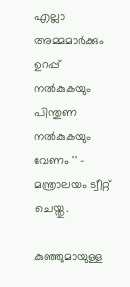എല്ലാ അമ്മമാർക്കും ഉറപ്പ് നൽകുകയും പിന്തുണ നൽകുകയും വേണം '' - മന്ത്രാലയം ട്വീറ്റ് ചെയ്തു.

കുഞ്ഞുമായുള്ള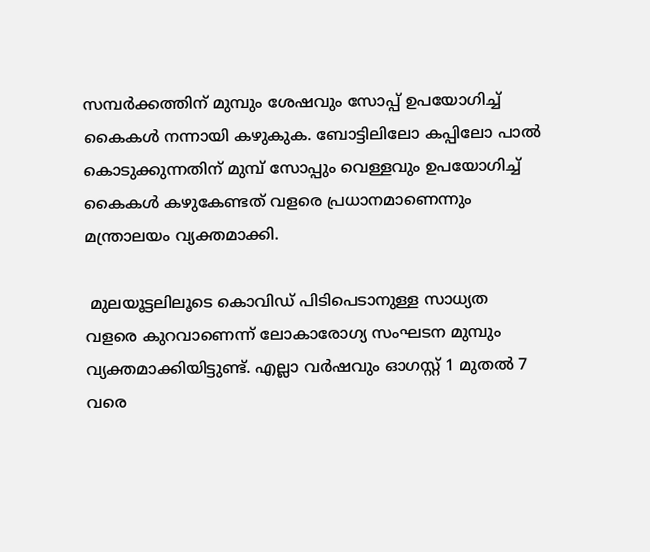സമ്പർക്കത്തിന് മുമ്പും ശേഷവും സോപ്പ് ഉപയോഗിച്ച് കൈകൾ നന്നായി കഴുകുക. ബോട്ടിലിലോ കപ്പിലോ പാൽ കൊടുക്കുന്നതിന് മുമ്പ് സോപ്പും വെള്ളവും ഉപയോഗിച്ച് കൈകൾ കഴുകേണ്ടത് വളരെ പ്രധാനമാണെന്നും മന്ത്രാലയം വ്യക്തമാക്കി.

 മുലയൂട്ടലിലൂടെ കൊവിഡ് പിടിപെടാനുള്ള സാധ്യത വളരെ കുറവാണെന്ന് ലോകാരോഗ്യ സംഘടന മുമ്പും വ്യക്തമാക്കിയിട്ടുണ്ട്. എല്ലാ വർഷവും ഓഗസ്റ്റ് 1 മുതൽ 7 വരെ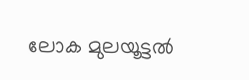ലോക മുലയൂട്ടൽ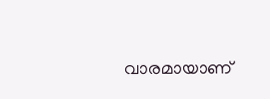വാരമായാണ്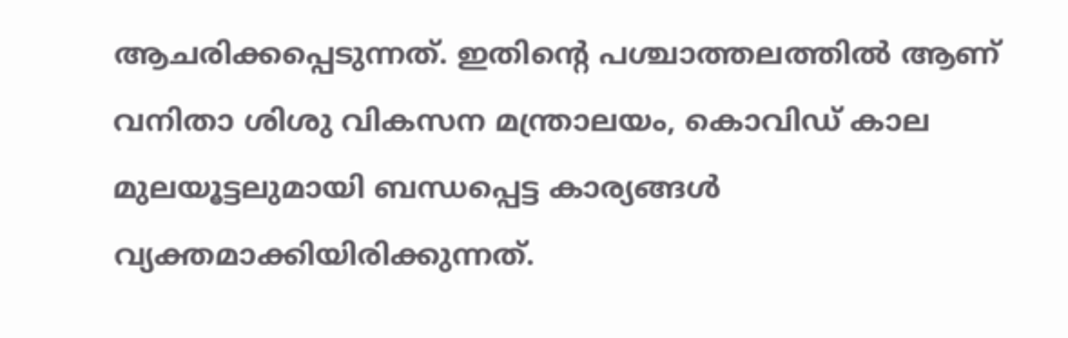ആചരിക്കപ്പെടുന്നത്. ഇതിന്റെ പശ്ചാത്തലത്തിൽ ആണ് വനിതാ ശിശു വികസന മന്ത്രാലയം, കൊവിഡ് കാല മുലയൂട്ടലുമായി ബന്ധപ്പെട്ട കാര്യങ്ങൾ വ്യക്തമാക്കിയിരിക്കുന്നത്.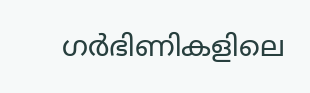ഗര്‍ഭിണികളിലെ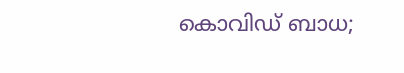കൊവിഡ് ബാധ;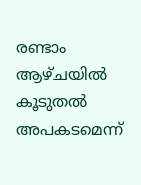രണ്ടാം ആഴ്ചയില്‍ കൂടുതല്‍ അപകടമെന്ന്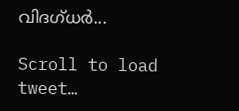വിദഗ്ധര്‍...

Scroll to load tweet…